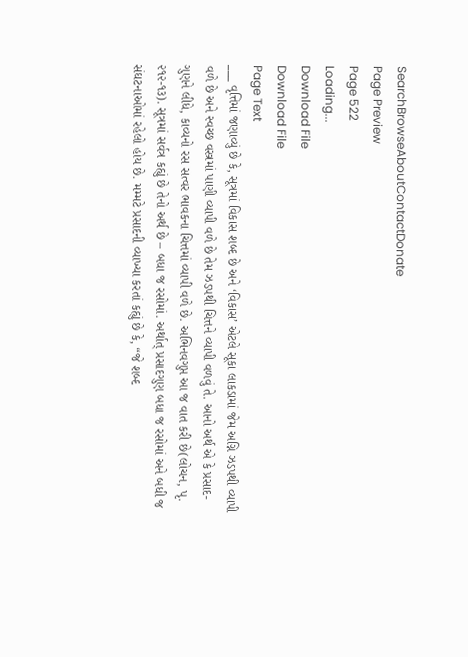SearchBrowseAboutContactDonate
Page Preview
Page 522
Loading...
Download File
Download File
Page Text
___ વૃત્તિમાં જણાવ્યું છે કે, સૂત્રમાં વિકાસ શબ્દ છે અને ‘વિકાસ’ એટલે સૂકા લાકડામાં જેમ અગ્નિ ઝડપથી વ્યાપી વળે છે અને સ્વચ્છ વસ્ત્રમાં પાણી વ્યાપી વળે છે તેમ ઝડપથી ચિત્તને વ્યાપી વળવું તે. આનો અર્થ એ કે પ્રસાદ-ગુણને લીધે, કાવ્યનો રસ સત્વર ભાવકના ચિત્તમાં વ્યાપી વળે છે. અભિનવગુપ્ત આ જ વાત કરી છે(લોચન, પૃ. ૨૧૨-૧૩). સૂત્રમાં સર્વત્ર કહ્યું છે તેનો અર્થ છે – બધા જ રસોમાં. અર્થાત્ પ્રસાદગુણ બધા જ રસોમાં અને બધી જ સંઘટનાઓમાં રહેલો હોય છે. મમ્મટે પ્રસાદની વ્યાખ્યા કરતાં કહ્યું છે કે, “જે શબ્દ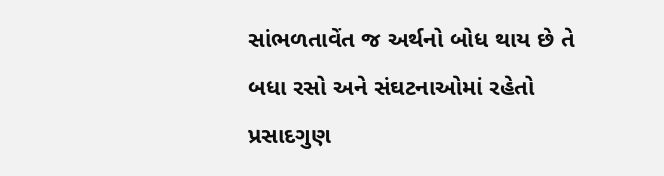સાંભળતાવેંત જ અર્થનો બોધ થાય છે તે બધા રસો અને સંઘટનાઓમાં રહેતો પ્રસાદગુણ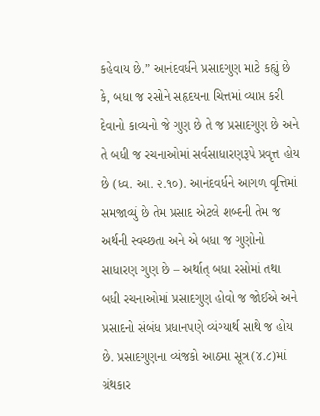કહેવાય છે.” આનંદવર્ધને પ્રસાદગુણ માટે કહ્યું છે કે, બધા જ રસોને સહૃદયના ચિત્તમાં વ્યાપ્ત કરી દેવાનો કાવ્યનો જે ગુણ છે તે જ પ્રસાદગુણ છે અને તે બધી જ રચનાઓમાં સર્વસાધારણરૂપે પ્રવૃત્ત હોય છે (ધ્વ. આ. ૨.૧૦). આનંદવર્ધને આગળ વૃત્તિમાં સમજાવ્યું છે તેમ પ્રસાદ એટલે શબ્દની તેમ જ અર્થની સ્વચ્છતા અને એ બધા જ ગુણોનો સાધારણ ગુણ છે – અર્થાત્ બધા રસોમાં તથા બધી રચનાઓમાં પ્રસાદગુણ હોવો જ જોઈએ અને પ્રસાદનો સંબંધ પ્રધાનપણે વ્યંગ્યાર્થ સાથે જ હોય છે. પ્રસાદગુણના વ્યંજકો આઠમા સૂત્ર(૪.૮)માં ગ્રંથકાર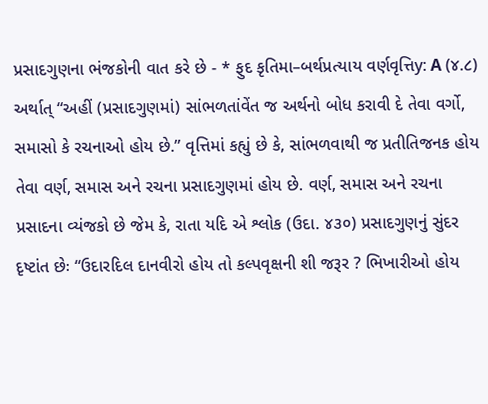પ્રસાદગુણના ભંજકોની વાત કરે છે - * ફુદ કૃતિમા–બર્થપ્રત્યાય વર્ણવૃત્તિy: A (૪.૮) અર્થાત્ “અહીં (પ્રસાદગુણમાં) સાંભળતાંવેંત જ અર્થનો બોધ કરાવી દે તેવા વર્ગો, સમાસો કે રચનાઓ હોય છે.” વૃત્તિમાં કહ્યું છે કે, સાંભળવાથી જ પ્રતીતિજનક હોય તેવા વર્ણ, સમાસ અને રચના પ્રસાદગુણમાં હોય છે. વર્ણ, સમાસ અને રચના પ્રસાદના વ્યંજકો છે જેમ કે, રાતા યદિ એ શ્લોક (ઉદા. ૪૩૦) પ્રસાદગુણનું સુંદર દૃષ્ટાંત છેઃ “ઉદારદિલ દાનવીરો હોય તો કલ્પવૃક્ષની શી જરૂર ? ભિખારીઓ હોય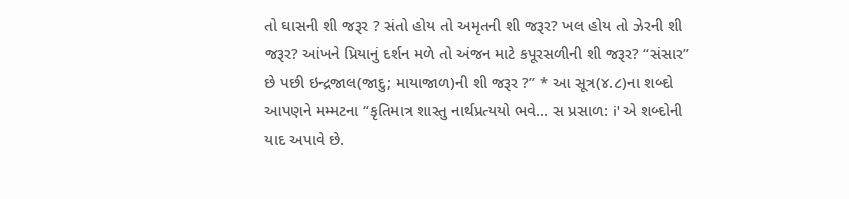તો ઘાસની શી જરૂર ? સંતો હોય તો અમૃતની શી જરૂર? ખલ હોય તો ઝેરની શી જરૂર? આંખને પ્રિયાનું દર્શન મળે તો અંજન માટે કપૂરસળીની શી જરૂર? “સંસાર” છે પછી ઇન્દ્રજાલ(જાદુ; માયાજાળ)ની શી જરૂર ?” * આ સૂત્ર(૪.૮)ના શબ્દો આપણને મમ્મટના “કૃતિમાત્ર શાસ્તુ નાર્થપ્રત્યયો ભવે... સ પ્રસાળ: i' એ શબ્દોની યાદ અપાવે છે.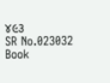૪૯૩
SR No.023032
Book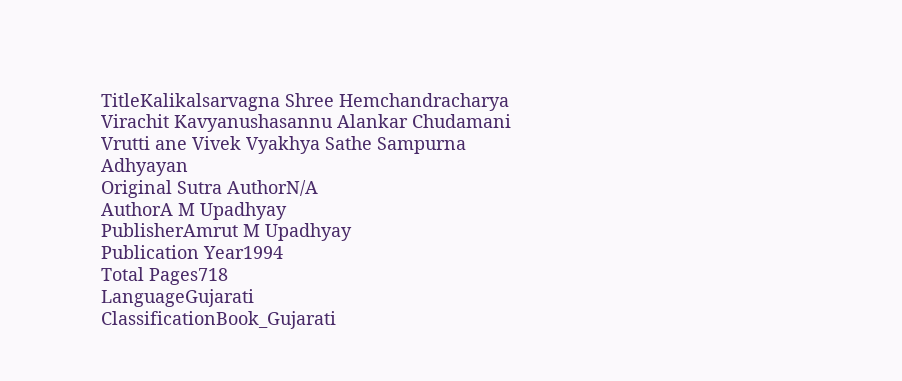TitleKalikalsarvagna Shree Hemchandracharya Virachit Kavyanushasannu Alankar Chudamani Vrutti ane Vivek Vyakhya Sathe Sampurna Adhyayan
Original Sutra AuthorN/A
AuthorA M Upadhyay
PublisherAmrut M Upadhyay
Publication Year1994
Total Pages718
LanguageGujarati
ClassificationBook_Gujarati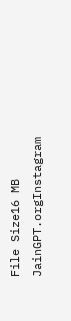File Size16 MB
JainGPT.orgInstagram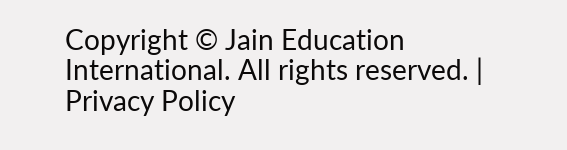Copyright © Jain Education International. All rights reserved. | Privacy Policy